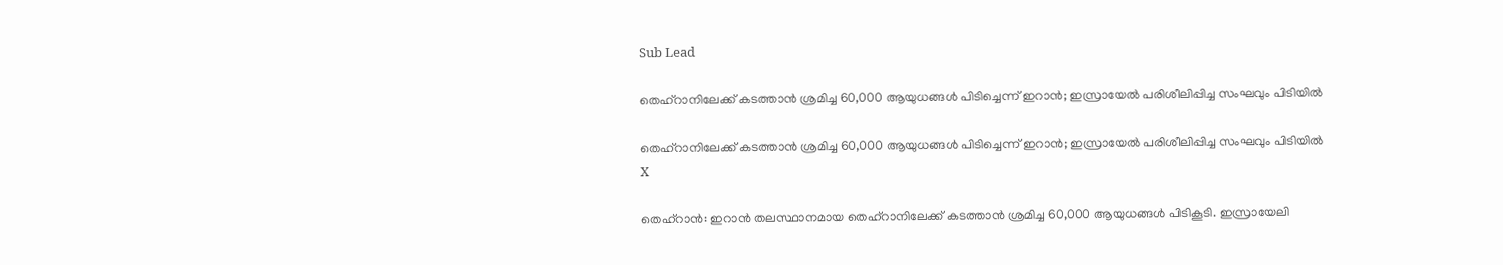Sub Lead

തെഹ്‌റാനിലേക്ക് കടത്താന്‍ ശ്രമിച്ച 60,000 ആയുധങ്ങള്‍ പിടിച്ചെന്ന് ഇറാന്‍; ഇസ്രായേല്‍ പരിശീലിപ്പിച്ച സംഘവും പിടിയില്‍

തെഹ്‌റാനിലേക്ക് കടത്താന്‍ ശ്രമിച്ച 60,000 ആയുധങ്ങള്‍ പിടിച്ചെന്ന് ഇറാന്‍; ഇസ്രായേല്‍ പരിശീലിപ്പിച്ച സംഘവും പിടിയില്‍
X

തെഹ്‌റാന്‍: ഇറാന്‍ തലസ്ഥാനമായ തെഹ്‌റാനിലേക്ക് കടത്താന്‍ ശ്രമിച്ച 60,000 ആയുധങ്ങള്‍ പിടികൂടി. ഇസ്രായേലി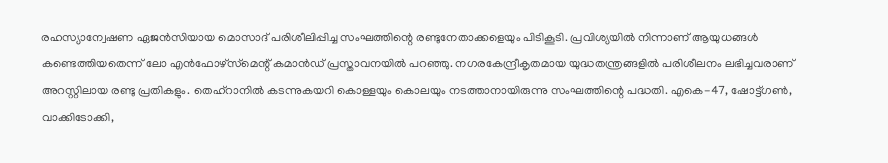രഹസ്യാന്വേഷണ ഏജന്‍സിയായ മൊസാദ് പരിശീലിപ്പിച്ച സംഘത്തിന്റെ രണ്ടുനേതാക്കളെയും പിടികൂടി. പ്രവിശ്യയില്‍ നിന്നാണ് ആയുധങ്ങള്‍ കണ്ടെത്തിയതെന്ന് ലോ എന്‍ഫോഴ്‌സ്‌മെന്റ് കമാന്‍ഡ് പ്രസ്താവനയില്‍ പറഞ്ഞു. നഗരകേന്ദ്രീകൃതമായ യുദ്ധതന്ത്രങ്ങളില്‍ പരിശീലനം ലഭിച്ചവരാണ് അറസ്റ്റിലായ രണ്ടു പ്രതികളും. തെഹ്‌റാനില്‍ കടന്നുകയറി കൊള്ളയും കൊലയും നടത്താനായിരുന്നു സംഘത്തിന്റെ പദ്ധതി. എകെ-47, ഷോട്ട്ഗണ്‍, വാക്കിടോക്കി,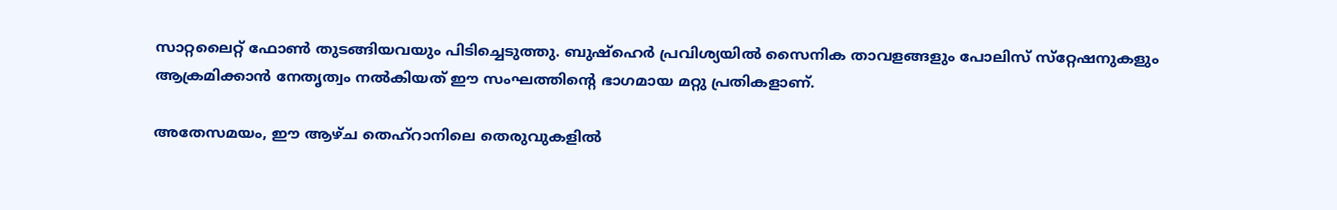സാറ്റലൈറ്റ് ഫോണ്‍ തുടങ്ങിയവയും പിടിച്ചെടുത്തു. ബുഷ്‌ഹെര്‍ പ്രവിശ്യയില്‍ സൈനിക താവളങ്ങളും പോലിസ് സ്‌റ്റേഷനുകളും ആക്രമിക്കാന്‍ നേതൃത്വം നല്‍കിയത് ഈ സംഘത്തിന്റെ ഭാഗമായ മറ്റു പ്രതികളാണ്.

അതേസമയം, ഈ ആഴ്ച തെഹ്‌റാനിലെ തെരുവുകളില്‍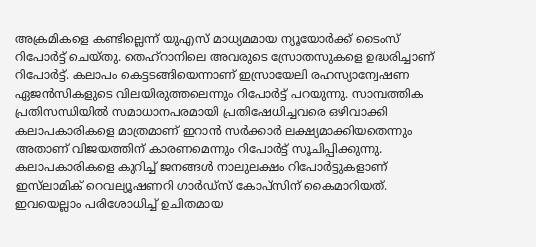അക്രമികളെ കണ്ടില്ലെന്ന് യുഎസ് മാധ്യമമായ ന്യൂയോര്‍ക്ക് ടൈംസ് റിപോര്‍ട്ട് ചെയ്തു. തെഹ്‌റാനിലെ അവരുടെ സ്രോതസുകളെ ഉദ്ധരിച്ചാണ് റിപോര്‍ട്ട്. കലാപം കെട്ടടങ്ങിയെന്നാണ് ഇസ്രായേലി രഹസ്യാന്വേഷണ ഏജന്‍സികളുടെ വിലയിരുത്തലെന്നും റിപോര്‍ട്ട് പറയുന്നു. സാമ്പത്തിക പ്രതിസന്ധിയില്‍ സമാധാനപരമായി പ്രതിഷേധിച്ചവരെ ഒഴിവാക്കി കലാപകാരികളെ മാത്രമാണ് ഇറാന്‍ സര്‍ക്കാര്‍ ലക്ഷ്യമാക്കിയതെന്നും അതാണ് വിജയത്തിന് കാരണമെന്നും റിപോര്‍ട്ട് സൂചിപ്പിക്കുന്നു. കലാപകാരികളെ കുറിച്ച് ജനങ്ങള്‍ നാലുലക്ഷം റിപോര്‍ട്ടുകളാണ് ഇസ്‌ലാമിക് റെവല്യൂഷണറി ഗാര്‍ഡ്‌സ് കോപ്‌സിന് കൈമാറിയത്. ഇവയെല്ലാം പരിശോധിച്ച് ഉചിതമായ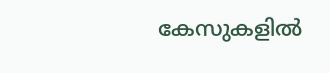കേസുകളില്‍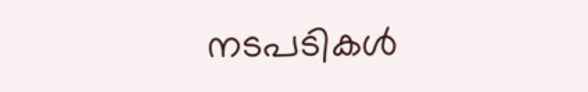നടപടികള്‍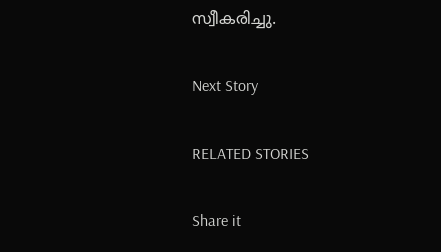സ്വീകരിച്ചു.

Next Story

RELATED STORIES

Share it